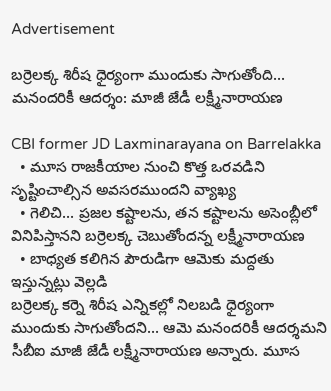Advertisement

బర్రెలక్క శిరీష ధైర్యంగా ముందుకు సాగుతోంది... మనందరికీ ఆదర్శం: మాజీ జేడీ లక్ష్మీనారాయణ

CBI former JD Laxminarayana on Barrelakka
  • మూస రాజకీయాల నుంచి కొత్త ఒరవడిని సృష్టించాల్సిన అవసరముందని వ్యాఖ్య
  • గెలిచి... ప్రజల కష్టాలను, తన కష్టాలను అసెంబ్లీలో వినిపిస్తానని బర్రెలక్క చెబుతోందన్న లక్ష్మీనారాయణ
  • బాధ్యత కలిగిన పౌరుడిగా ఆమెకు మద్దతు ఇస్తున్నట్లు వెల్లడి
బర్రెలక్క కర్నె శిరీష ఎన్నికల్లో నిలబడి ధైర్యంగా ముందుకు సాగుతోందని... ఆమె మనందరికీ ఆదర్శమని సీబీఐ మాజీ జేడీ లక్ష్మీనారాయణ అన్నారు. మూస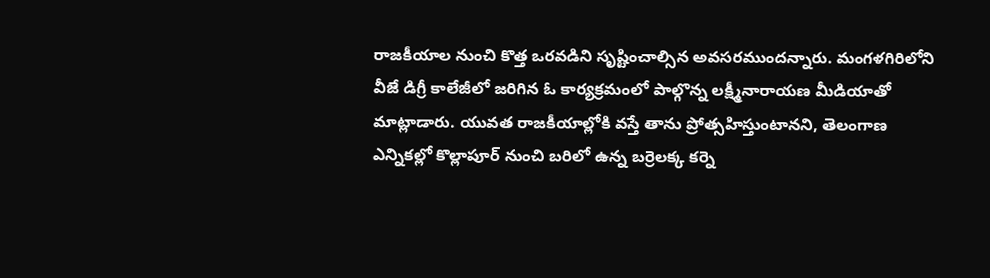రాజకీయాల నుంచి కొత్త ఒరవడిని సృష్టించాల్సిన అవసరముందన్నారు. మంగళగిరిలోని వీజే డిగ్రీ కాలేజీలో జరిగిన ఓ కార్యక్రమంలో పాల్గొన్న లక్ష్మీనారాయణ మీడియాతో మాట్లాడారు. యువత రాజకీయాల్లోకి వస్తే తాను ప్రోత్సహిస్తుంటానని, తెలంగాణ ఎన్నికల్లో కొల్లాపూర్ నుంచి బరిలో ఉన్న బర్రెలక్క కర్నె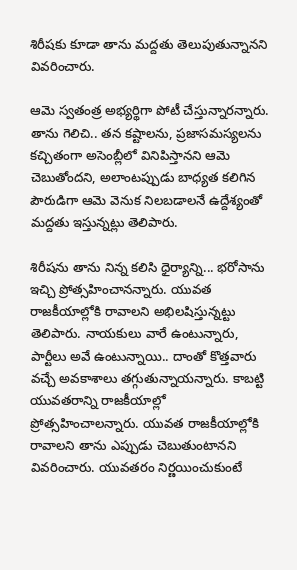శిరీషకు కూడా తాను మద్దతు తెలుపుతున్నానని వివరించారు.

ఆమె స్వతంత్ర అభ్యర్థిగా పోటీ చేస్తున్నారన్నారు. తాను గెలిచి.. తన కష్టాలను, ప్రజాసమస్యలను కచ్చితంగా అసెంబ్లీలో వినిపిస్తానని ఆమె చెబుతోందని, అలాంటప్పుడు బాధ్యత కలిగిన పౌరుడిగా ఆమె వెనుక నిలబడాలనే ఉద్దేశ్యంతో మద్దతు ఇస్తున్నట్లు తెలిపారు.

శిరీషను తాను నిన్న కలిసి ధైర్యాన్ని... భరోసాను ఇచ్చి ప్రోత్సహించానన్నారు. యువత రాజకీయాల్లోకి రావాలని అభిలషిస్తున్నట్టు తెలిపారు. నాయకులు వారే ఉంటున్నారు, పార్టీలు అవే ఉంటున్నాయి.. దాంతో కొత్తవారు వచ్చే అవకాశాలు తగ్గుతున్నాయన్నారు. కాబట్టి యువతరాన్ని రాజకీయాల్లో ప్రోత్సహించాలన్నారు. యువత రాజకీయాల్లోకి రావాలని తాను ఎప్పుడు చెబుతుంటానని వివరించారు. యువతరం నిర్ణయించుకుంటే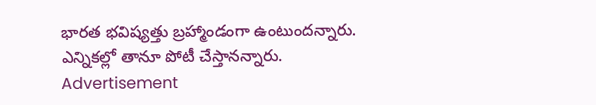భారత భవిష్యత్తు బ్రహ్మాండంగా ఉంటుందన్నారు. ఎన్నికల్లో తానూ పోటీ చేస్తానన్నారు.
Advertisement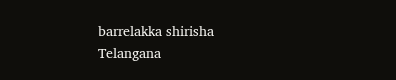barrelakka shirisha
Telangana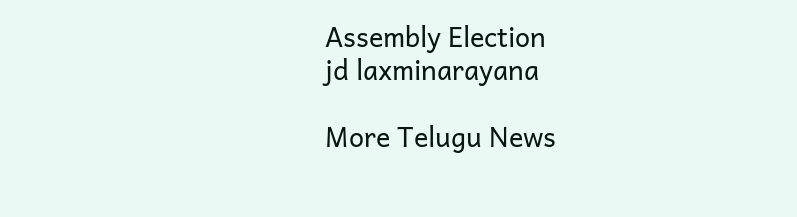Assembly Election
jd laxminarayana

More Telugu News